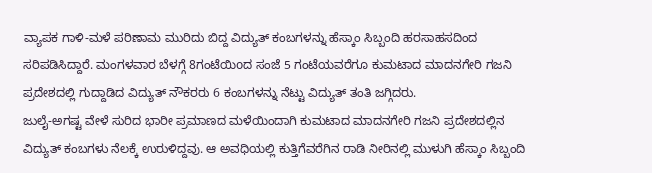ವ್ಯಾಪಕ ಗಾಳಿ-ಮಳೆ ಪರಿಣಾಮ ಮುರಿದು ಬಿದ್ದ ವಿದ್ಯುತ್ ಕಂಬಗಳನ್ನು ಹೆಸ್ಕಾಂ ಸಿಬ್ಬಂದಿ ಹರಸಾಹಸದಿಂದ ಸರಿಪಡಿಸಿದ್ದಾರೆ. ಮಂಗಳವಾರ ಬೆಳಗ್ಗೆ 8ಗಂಟೆಯಿoದ ಸಂಜೆ 5 ಗಂಟೆಯವರೆಗೂ ಕುಮಟಾದ ಮಾದನಗೇರಿ ಗಜನಿ ಪ್ರದೇಶದಲ್ಲಿ ಗುದ್ದಾಡಿದ ವಿದ್ಯುತ್ ನೌಕರರು 6 ಕಂಬಗಳನ್ನು ನೆಟ್ಟು ವಿದ್ಯುತ್ ತಂತಿ ಜಗ್ಗಿದರು.
ಜುಲೈ-ಅಗಷ್ಟ ವೇಳೆ ಸುರಿದ ಭಾರೀ ಪ್ರಮಾಣದ ಮಳೆಯಿಂದಾಗಿ ಕುಮಟಾದ ಮಾದನಗೇರಿ ಗಜನಿ ಪ್ರದೇಶದಲ್ಲಿನ ವಿದ್ಯುತ್ ಕಂಬಗಳು ನೆಲಕ್ಕೆ ಉರುಳಿದ್ದವು. ಆ ಅವಧಿಯಲ್ಲಿ ಕುತ್ತಿಗೆವರೆಗಿನ ರಾಡಿ ನೀರಿನಲ್ಲಿ ಮುಳುಗಿ ಹೆಸ್ಕಾಂ ಸಿಬ್ಬಂದಿ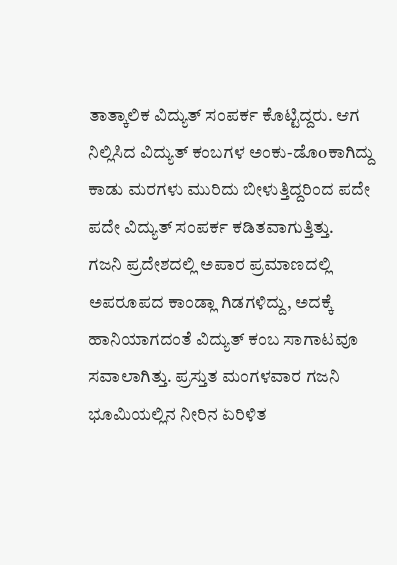ತಾತ್ಕಾಲಿಕ ವಿದ್ಯುತ್ ಸಂಪರ್ಕ ಕೊಟ್ಟಿದ್ದರು. ಆಗ ನಿಲ್ಲಿಸಿದ ವಿದ್ಯುತ್ ಕಂಬಗಳ ಅಂಕು-ಡೊoಕಾಗಿದ್ದು ಕಾಡು ಮರಗಳು ಮುರಿದು ಬೀಳುತ್ತಿದ್ದರಿಂದ ಪದೇ ಪದೇ ವಿದ್ಯುತ್ ಸಂಪರ್ಕ ಕಡಿತವಾಗುತ್ತಿತ್ತು.
ಗಜನಿ ಪ್ರದೇಶದಲ್ಲಿ ಅಪಾರ ಪ್ರಮಾಣದಲ್ಲಿ ಅಪರೂಪದ ಕಾಂಡ್ಲಾ ಗಿಡಗಳಿದ್ದು, ಅದಕ್ಕೆ ಹಾನಿಯಾಗದಂತೆ ವಿದ್ಯುತ್ ಕಂಬ ಸಾಗಾಟವೂ ಸವಾಲಾಗಿತ್ತು. ಪ್ರಸ್ತುತ ಮಂಗಳವಾರ ಗಜನಿ ಭೂಮಿಯಲ್ಲಿನ ನೀರಿನ ಏರಿಳಿತ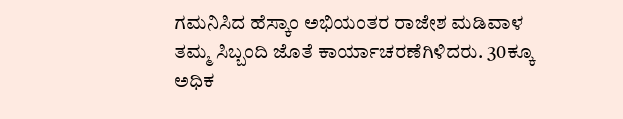ಗಮನಿಸಿದ ಹೆಸ್ಕಾಂ ಅಭಿಯಂತರ ರಾಜೇಶ ಮಡಿವಾಳ ತಮ್ಮ ಸಿಬ್ಬಂದಿ ಜೊತೆ ಕಾರ್ಯಾಚರಣೆಗಿಳಿದರು. 30ಕ್ಕೂ ಅಧಿಕ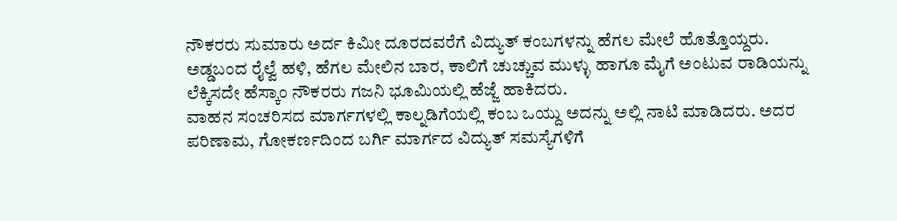ನೌಕರರು ಸುಮಾರು ಅರ್ದ ಕಿಮೀ ದೂರದವರೆಗೆ ವಿದ್ಯುತ್ ಕಂಬಗಳನ್ನು ಹೆಗಲ ಮೇಲೆ ಹೊತ್ತೊಯ್ದರು. ಅಡ್ಡಬಂದ ರೈಲ್ವೆ ಹಳಿ, ಹೆಗಲ ಮೇಲಿನ ಬಾರ, ಕಾಲಿಗೆ ಚುಚ್ಚುವ ಮುಳ್ಳು ಹಾಗೂ ಮೈಗೆ ಅಂಟುವ ರಾಡಿಯನ್ನು ಲೆಕ್ಕಿಸದೇ ಹೆಸ್ಕಾಂ ನೌಕರರು ಗಜನಿ ಭೂಮಿಯಲ್ಲಿ ಹೆಜ್ಜೆ ಹಾಕಿದರು.
ವಾಹನ ಸಂಚರಿಸದ ಮಾರ್ಗಗಳಲ್ಲಿ ಕಾಲ್ನಡಿಗೆಯಲ್ಲಿ ಕಂಬ ಒಯ್ದು ಅದನ್ನು ಅಲ್ಲಿ ನಾಟಿ ಮಾಡಿದರು. ಅದರ ಪರಿಣಾಮ, ಗೋಕರ್ಣದಿಂದ ಬರ್ಗಿ ಮಾರ್ಗದ ವಿದ್ಯುತ್ ಸಮಸ್ಯೆಗಳಿಗೆ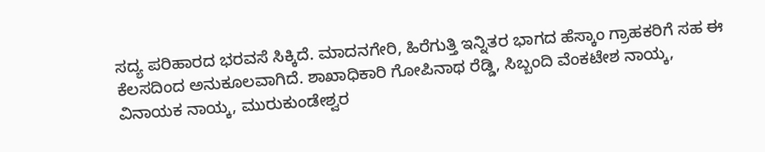ಸದ್ಯ ಪರಿಹಾರದ ಭರವಸೆ ಸಿಕ್ಕಿದೆ. ಮಾದನಗೇರಿ, ಹಿರೆಗುತ್ತಿ ಇನ್ನಿತರ ಭಾಗದ ಹೆಸ್ಕಾಂ ಗ್ರಾಹಕರಿಗೆ ಸಹ ಈ ಕೆಲಸದಿಂದ ಅನುಕೂಲವಾಗಿದೆ. ಶಾಖಾಧಿಕಾರಿ ಗೋಪಿನಾಥ ರೆಡ್ಡಿ, ಸಿಬ್ಬಂದಿ ವೆಂಕಟೇಶ ನಾಯ್ಕ, ವಿನಾಯಕ ನಾಯ್ಕ, ಮುರುಕುಂಡೇಶ್ವರ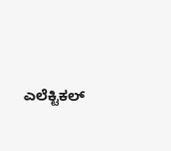ಎಲೆಕ್ಟಿಕಲ್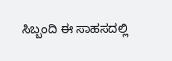ಸಿಬ್ಬಂದಿ ಈ ಸಾಹಸದಲ್ಲಿ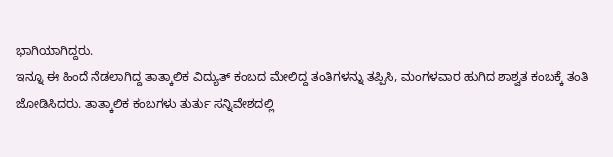ಭಾಗಿಯಾಗಿದ್ದರು.
ಇನ್ನೂ ಈ ಹಿಂದೆ ನೆಡಲಾಗಿದ್ದ ತಾತ್ಕಾಲಿಕ ವಿದ್ಯುತ್ ಕಂಬದ ಮೇಲಿದ್ದ ತಂತಿಗಳನ್ನು ತಪ್ಪಿಸಿ, ಮಂಗಳವಾರ ಹುಗಿದ ಶಾಶ್ವತ ಕಂಬಕ್ಕೆ ತಂತಿ ಜೋಡಿಸಿದರು. ತಾತ್ಕಾಲಿಕ ಕಂಬಗಳು ತುರ್ತು ಸನ್ನಿವೇಶದಲ್ಲಿ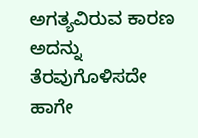ಅಗತ್ಯವಿರುವ ಕಾರಣ ಅದನ್ನು ತೆರವುಗೊಳಿಸದೇ ಹಾಗೇ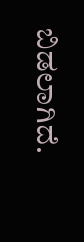ಬಿಡಲಾಗಿದೆ.